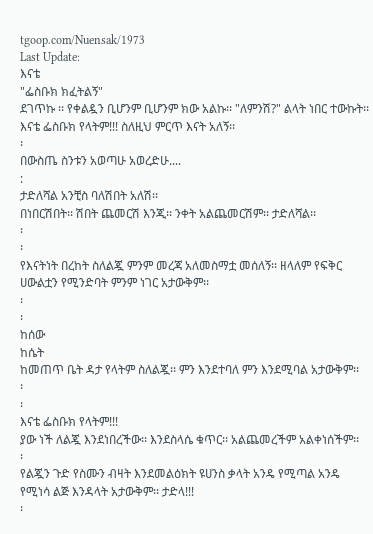tgoop.com/Nuensak/1973
Last Update:
እናቴ
"ፌስቡክ ክፈትልኝ"
ደገጥኩ ፡፡ የቀልዷን ቢሆንም ቢሆንም ክው አልኩ፡፡ "ለምንሽ?" ልላት ነበር ተውኩት፡፡
እናቴ ፌስቡክ የላትም!!! ስለዚህ ምርጥ እናት አለኝ፡፡
፡
በውስጤ ስንቱን አወጣሁ አወረድሁ....
:
ታድለሻል አንቺስ ባለሽበት አለሽ፡፡
በነበርሽበት፡፡ ሽበት ጨመርሽ እንጂ፡፡ ንቀት አልጨመርሽም፡፡ ታድለሻል፡፡
፡
፡
የእናትነት በረከት ስለልጇ ምንም መረጃ አለመስማቷ መሰለኝ፡፡ ዘላለም የፍቅር ሀውልቷን የሚንድባት ምንም ነገር አታውቅም፡፡
፡
፡
ከሰው
ከሴት
ከመጠጥ ቤት ዳታ የላትም ስለልጇ፡፡ ምን እንደተባለ ምን እንደሚባል አታውቅም፡፡
፡
፡
እናቴ ፌስቡክ የላትም!!!
ያው ነች ለልጇ እንደነበረችው፡፡ እንደስላሴ ቁጥር፡፡ አልጨመረችም አልቀነሰችም፡፡
፡
የልጇን ጉድ የስሙን ብዛት እንደመልዕክት ዩሀንስ ቃላት አንዴ የሚጣል አንዴ የሚነሳ ልጅ እንዳላት አታውቅም፡፡ ታድላ!!!
፡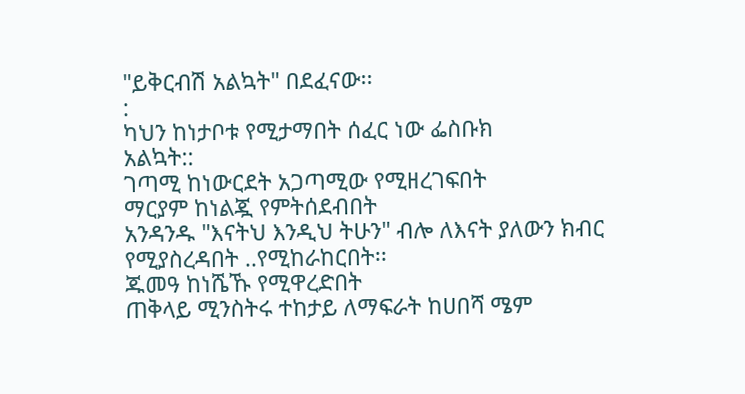"ይቅርብሽ አልኳት" በደፈናው፡፡
:
ካህን ከነታቦቱ የሚታማበት ሰፈር ነው ፌስቡክ
አልኳት::
ገጣሚ ከነውርደት አጋጣሚው የሚዘረገፍበት
ማርያም ከነልጇ የምትሰደብበት
አንዳንዱ "እናትህ እንዲህ ትሁን" ብሎ ለእናት ያለውን ክብር የሚያስረዳበት ..የሚከራከርበት፡፡
ጁመዓ ከነሼኹ የሚዋረድበት
ጠቅላይ ሚንስትሩ ተከታይ ለማፍራት ከሀበሻ ሜም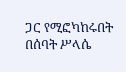ጋር የሚፎካከሩበት
በሰባት ሥላሴ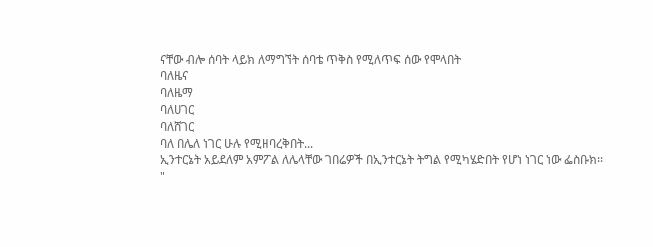ናቸው ብሎ ሰባት ላይክ ለማግኘት ሰባቴ ጥቅስ የሚለጥፍ ሰው የሞላበት
ባለዜና
ባለዜማ
ባለሀገር
ባለሸገር
ባለ በሌለ ነገር ሁሉ የሚዘባረቅበት...
ኢንተርኔት አይደለም አምፖል ለሌላቸው ገበሬዎች በኢንተርኔት ትግል የሚካሄድበት የሆነ ነገር ነው ፌስቡክ፡፡
"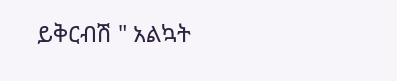ይቅርብሽ " አልኳት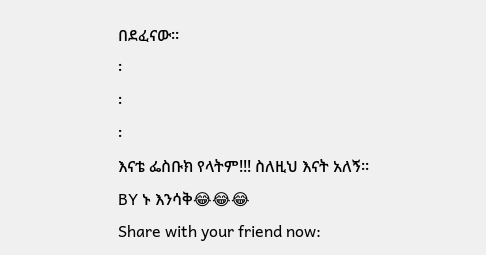በደፈናው፡፡
፡
፡
፡
እናቴ ፌስቡክ የላትም!!! ስለዚህ እናት አለኝ፡፡
BY ኑ እንሳቅ😂😂😂
Share with your friend now: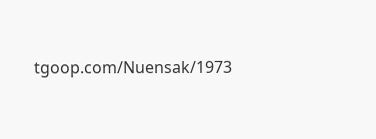tgoop.com/Nuensak/1973